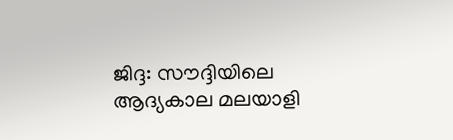ജിദ്ദ: സൗദ്ദിയിലെ ആദ്യകാല മലയാളി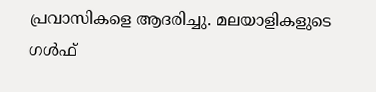പ്രവാസികളെ ആദരിച്ചു. മലയാളികളുടെ ഗള്‍ഫ്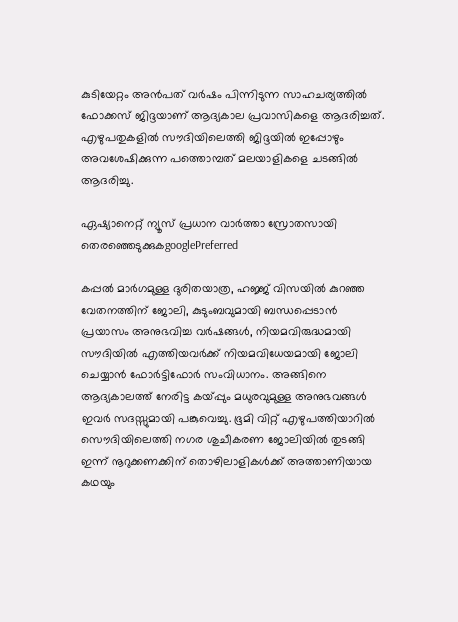കുടിയേറ്റം അന്‍പത് വര്‍ഷം പിന്നിടുന്ന സാഹചര്യത്തില്‍ ഫോക്കസ് ജിദ്ദയാണ് ആദ്യകാല പ്രവാസികളെ ആദരിച്ചത്. എഴുപതുകളില്‍ സൗദിയിലെത്തി ജിദ്ദയില്‍ ഇപ്പോഴും അവശേഷിക്കുന്ന പത്തൊമ്പത് മലയാളികളെ ചടങ്ങില്‍ ആദരിച്ചു.

ഏഷ്യാനെറ്റ് ന്യൂസ് പ്രധാന വാർത്താ സ്രോതസായി തെരഞ്ഞെടുക്കുകgooglePreferred

കപ്പല്‍ മാര്‍ഗമുള്ള ദുരിതയാത്ര, ഹജ്ജ് വിസയില്‍ കുറഞ്ഞ വേതനത്തിന് ജോലി, കുടുംബവുമായി ബന്ധപ്പെടാന്‍ പ്രയാസം അനുഭവിച്ച വര്‍ഷങ്ങള്‍, നിയമവിരുദ്ധമായി സൗദിയില്‍ എത്തിയവര്‍ക്ക് നിയമവിധേയമായി ജോലി ചെയ്യാന്‍ ഫോര്‍ട്ടിഫോര്‍ സംവിധാനം. അങ്ങിനെ ആദ്യകാലത്ത് നേരിട്ട കയ്പ്പും മധുരവുമുള്ള അനുഭവങ്ങള്‍ ഇവര്‍ സദസ്സുമായി പങ്കുവെച്ചു. ഭൂമി വിറ്റ് എഴുപത്തിയാറില്‍ സൌദിയിലെത്തി നഗര ശുചീകരണ ജോലിയില്‍ തുടങ്ങി ഇന്ന് നൂറുക്കണക്കിന് തൊഴിലാളികള്‍ക്ക് അത്താണിയായ കഥയും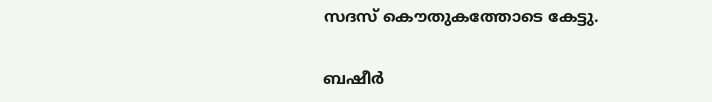സദസ് കൌതുകത്തോടെ കേട്ടു.

ബഷീര്‍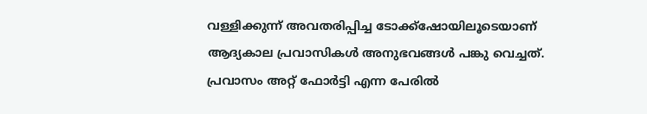വള്ളിക്കുന്ന് അവതരിപ്പിച്ച ടോക്ക്‌ഷോയിലൂടെയാണ് ആദ്യകാല പ്രവാസികള്‍ അനുഭവങ്ങള്‍ പങ്കു വെച്ചത്. പ്രവാസം അറ്റ് ഫോര്‍ട്ടി എന്ന പേരില്‍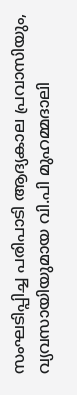സംഘടിപ്പിച്ച പരിപാടി ആദ്യകാല പ്രവാസിയും, വ്യവസായിയുമായ വി.പി മുഹമ്മദാലി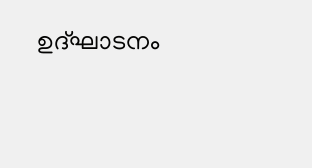ഉദ്ഘാടനം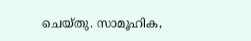ചെയ്തു. സാമൂഹിക,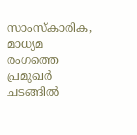സാംസ്‌കാരിക, മാധ്യമ രംഗത്തെ പ്രമുഖര്‍ ചടങ്ങില്‍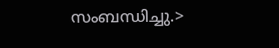സംബന്ധിച്ചു.>